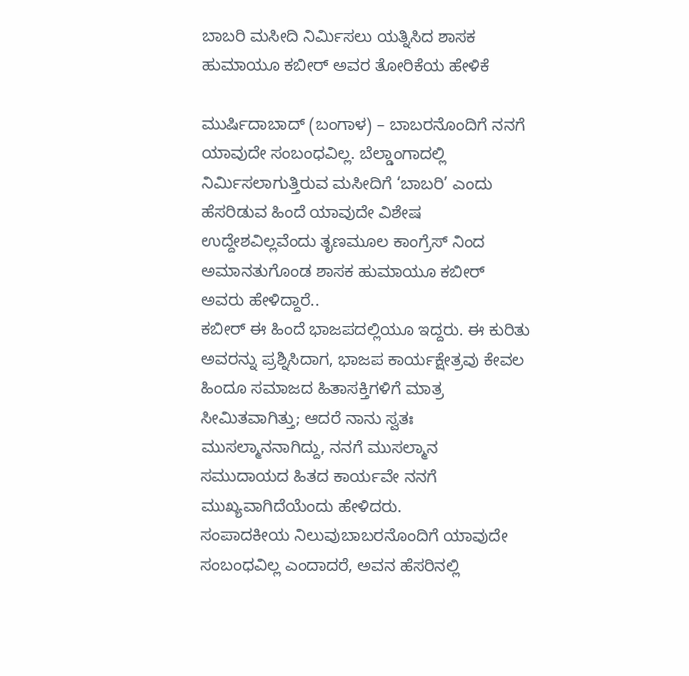ಬಾಬರಿ ಮಸೀದಿ ನಿರ್ಮಿಸಲು ಯತ್ನಿಸಿದ ಶಾಸಕ ಹುಮಾಯೂ ಕಬೀರ್ ಅವರ ತೋರಿಕೆಯ ಹೇಳಿಕೆ

ಮುರ್ಷಿದಾಬಾದ್ (ಬಂಗಾಳ) – ಬಾಬರನೊಂದಿಗೆ ನನಗೆ ಯಾವುದೇ ಸಂಬಂಧವಿಲ್ಲ. ಬೆಲ್ಡಾಂಗಾದಲ್ಲಿ ನಿರ್ಮಿಸಲಾಗುತ್ತಿರುವ ಮಸೀದಿಗೆ ‘ಬಾಬರಿ’ ಎಂದು ಹೆಸರಿಡುವ ಹಿಂದೆ ಯಾವುದೇ ವಿಶೇಷ ಉದ್ದೇಶವಿಲ್ಲವೆಂದು ತೃಣಮೂಲ ಕಾಂಗ್ರೆಸ್ ನಿಂದ ಅಮಾನತುಗೊಂಡ ಶಾಸಕ ಹುಮಾಯೂ ಕಬೀರ್ ಅವರು ಹೇಳಿದ್ದಾರೆ..
ಕಬೀರ್ ಈ ಹಿಂದೆ ಭಾಜಪದಲ್ಲಿಯೂ ಇದ್ದರು. ಈ ಕುರಿತು ಅವರನ್ನು ಪ್ರಶ್ನಿಸಿದಾಗ, ಭಾಜಪ ಕಾರ್ಯಕ್ಷೇತ್ರವು ಕೇವಲ ಹಿಂದೂ ಸಮಾಜದ ಹಿತಾಸಕ್ತಿಗಳಿಗೆ ಮಾತ್ರ ಸೀಮಿತವಾಗಿತ್ತು; ಆದರೆ ನಾನು ಸ್ವತಃ ಮುಸಲ್ಮಾನನಾಗಿದ್ದು, ನನಗೆ ಮುಸಲ್ಮಾನ ಸಮುದಾಯದ ಹಿತದ ಕಾರ್ಯವೇ ನನಗೆ ಮುಖ್ಯವಾಗಿದೆಯೆಂದು ಹೇಳಿದರು.
ಸಂಪಾದಕೀಯ ನಿಲುವುಬಾಬರನೊಂದಿಗೆ ಯಾವುದೇ ಸಂಬಂಧವಿಲ್ಲ ಎಂದಾದರೆ, ಅವನ ಹೆಸರಿನಲ್ಲಿ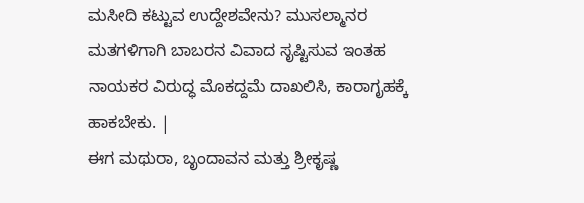ಮಸೀದಿ ಕಟ್ಟುವ ಉದ್ದೇಶವೇನು? ಮುಸಲ್ಮಾನರ ಮತಗಳಿಗಾಗಿ ಬಾಬರನ ವಿವಾದ ಸೃಷ್ಟಿಸುವ ಇಂತಹ ನಾಯಕರ ವಿರುದ್ಧ ಮೊಕದ್ದಮೆ ದಾಖಲಿಸಿ, ಕಾರಾಗೃಹಕ್ಕೆ ಹಾಕಬೇಕು. |
ಈಗ ಮಥುರಾ, ಬೃಂದಾವನ ಮತ್ತು ಶ್ರೀಕೃಷ್ಣ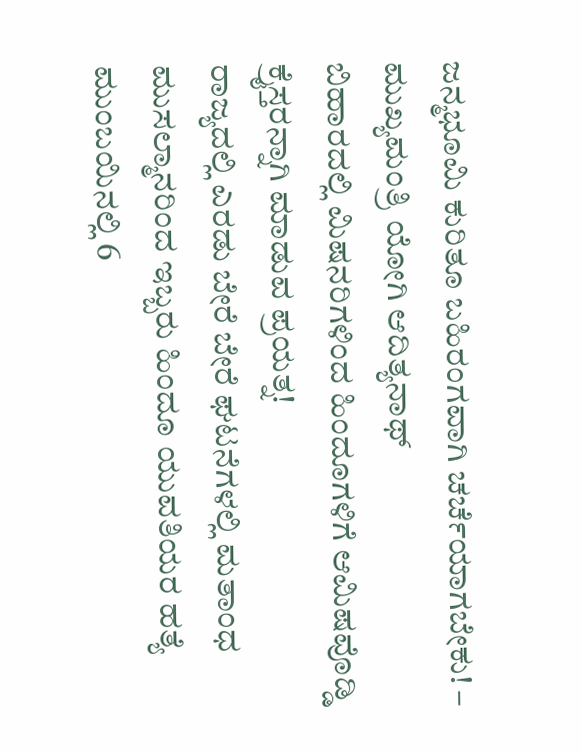ಜನ್ಮಭೂಮಿ ಕುರಿತೂ ಬಹಿರಂಗವಾಗಿ ಚರ್ಚೆಯಾಗಬೇಕು! – ಮುಖ್ಯಮಂತ್ರಿ ಯೋಗಿ ಆದಿತ್ಯನಾಥ್
ಬಿಹಾರದಲ್ಲಿ ಮಿಷನರಿಗಳಿಂದ ಹಿಂದೂಗಳಿಗೆ ಆಮಿಷವೊಡ್ಡಿ ಕ್ರೈಸ್ತರನ್ನಾಗಿ ಮಾಡುವ ಪ್ರಯತ್ನ!
ರಾಜ್ಯದಲ್ಲಿ ಎರಡು ಬೇರೆ ಬೇರೆ ಘಟನೆಗಳಲ್ಲಿ ಮತಾಂಧ ಮುಸಲ್ಮಾನರಿಂದ ಇಬ್ಬರು ಹಿಂದೂ ಯುವತಿಯರ ಹತ್ಯೆ
ಮುಂಬಯಿನಲ್ಲಿ 6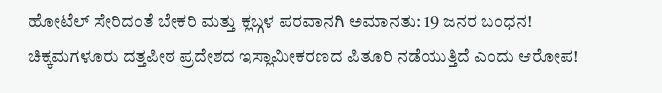ಹೋಟೆಲ್ ಸೇರಿದಂತೆ ಬೇಕರಿ ಮತ್ತು ಕ್ಲಬ್ಗಳ ಪರವಾನಗಿ ಅಮಾನತು: 19 ಜನರ ಬಂಧನ!
ಚಿಕ್ಕಮಗಳೂರು ದತ್ತಪೀಠ ಪ್ರದೇಶದ ಇಸ್ಲಾಮೀಕರಣದ ಪಿತೂರಿ ನಡೆಯುತ್ತಿದೆ ಎಂದು ಆರೋಪ!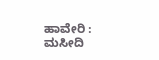ಹಾವೇರಿ : ಮಸೀದಿ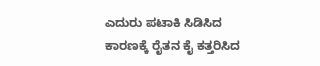ಎದುರು ಪಟಾಕಿ ಸಿಡಿಸಿದ ಕಾರಣಕ್ಕೆ ರೈತನ ಕೈ ಕತ್ತರಿಸಿದ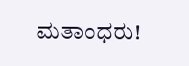ಮತಾಂಧರು!